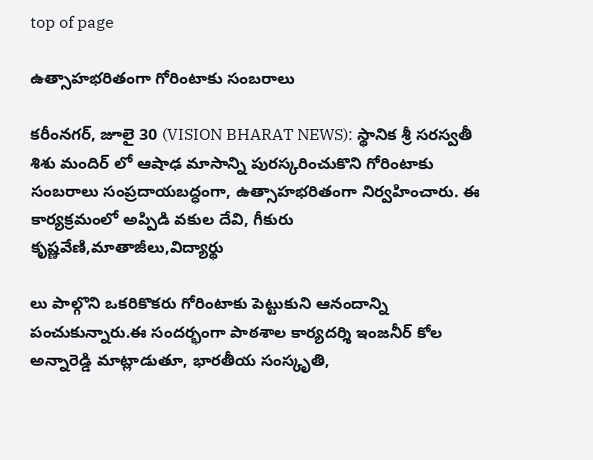top of page

ఉత్సాహభరితంగా గోరింటాకు సంబరాలు

కరీంనగర్, జూలై 30 (VISION BHARAT NEWS): స్థానిక శ్రీ సరస్వతీ శిశు మందిర్ లో ఆషాఢ మాసాన్ని పురస్కరించుకొని గోరింటాకు సంబరాలు సంప్రదాయబద్ధంగా, ఉత్సాహభరితంగా నిర్వహించారు. ఈ కార్యక్రమంలో అప్పిడి వకుల దేవి, గీకురు కృష్ణవేణి,మాతాజీలు,విద్యార్థు

లు పాల్గొని ఒకరికొకరు గోరింటాకు పెట్టుకుని ఆనందాన్ని పంచుకున్నారు.ఈ సందర్భంగా పాఠశాల కార్యదర్శి ఇంజనీర్ కోల అన్నారెడ్డి మాట్లాడుతూ, భారతీయ సంస్కృతి,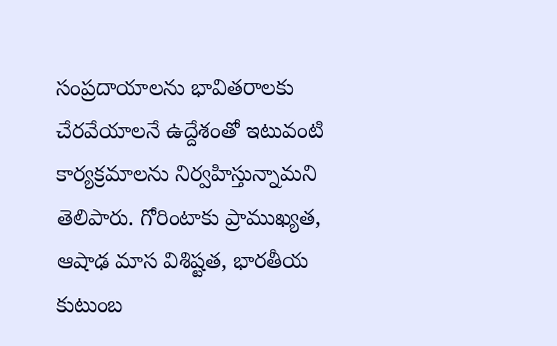సంప్రదాయాలను భావితరాలకు చేరవేయాలనే ఉద్దేశంతో ఇటువంటి కార్యక్రమాలను నిర్వహిస్తున్నామని తెలిపారు. గోరింటాకు ప్రాముఖ్యత, ఆషాఢ మాస విశిష్టత, భారతీయ కుటుంబ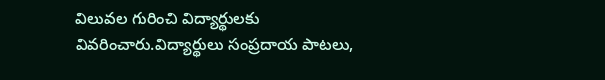విలువల గురించి విద్యార్థులకు వివరించారు.విద్యార్థులు సంప్రదాయ పాటలు,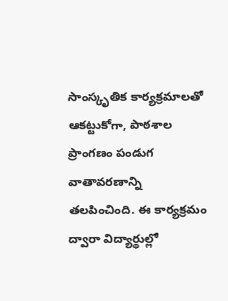సాంస్కృతిక కార్యక్రమాలతో ఆకట్టుకోగా, పాఠశాల ప్రాంగణం పండుగ వాతావరణాన్ని తలపించింది. ఈ కార్యక్రమం ద్వారా విద్యార్థుల్లో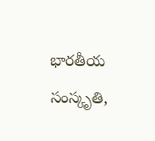భారతీయ సంస్కృతి,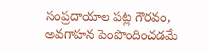సంప్రదాయాల పట్ల గౌరవం, అవగాహన పెంపొందించడమే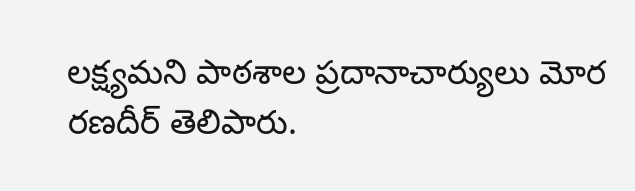లక్ష్యమని పాఠశాల ప్రదానాచార్యులు మోర రణదీర్ తెలిపారు.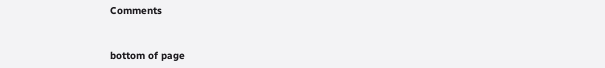Comments


bottom of page